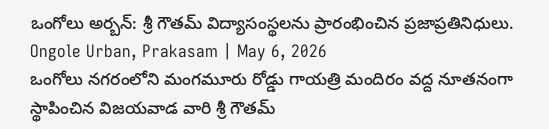ఒంగోలు అర్బన్: శ్రీ గౌతమ్ విద్యాసంస్థలను ప్రారంభించిన ప్రజాప్రతినిధులు.
Ongole Urban, Prakasam | May 6, 2026
ఒంగోలు నగరంలోని మంగమూరు రోడ్డు గాయత్రి మందిరం వద్ద నూతనంగా స్థాపించిన విజయవాడ వారి శ్రీ గౌతమ్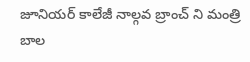జూనియర్ కాలేజీ నాల్గవ బ్రాంచ్ ని మంత్రి బాల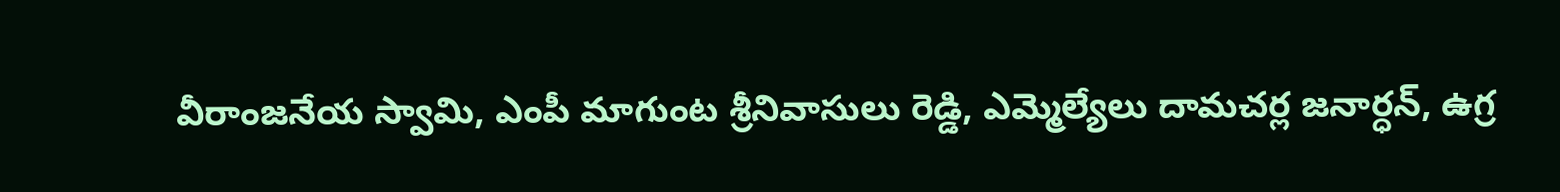వీరాంజనేయ స్వామి, ఎంపీ మాగుంట శ్రీనివాసులు రెడ్డి, ఎమ్మెల్యేలు దామచర్ల జనార్ధన్, ఉగ్ర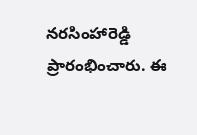నరసింహారెడ్డి ప్రారంభించారు. ఈ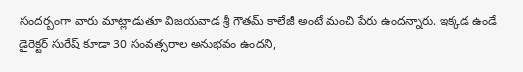సందర్బంగా వారు మాట్లాడుతూ విజయవాడ శ్రీ గౌతమ్ కాలేజీ అంటే మంచి పేరు ఉందన్నారు. ఇక్కడ ఉండే డైరెక్టర్ సురేష్ కూడా 30 సంవత్సరాల అనుభవం ఉందని,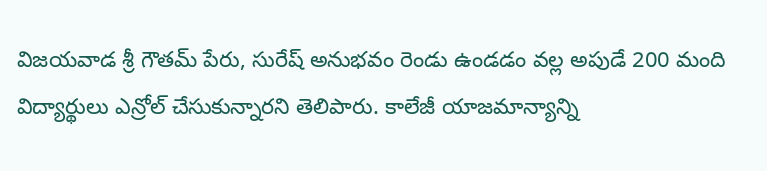విజయవాడ శ్రీ గౌతమ్ పేరు, సురేష్ అనుభవం రెండు ఉండడం వల్ల అపుడే 200 మంది విద్యార్థులు ఎన్రోల్ చేసుకున్నారని తెలిపారు. కాలేజీ యాజమాన్యాన్ని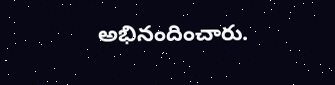అభినందించారు.